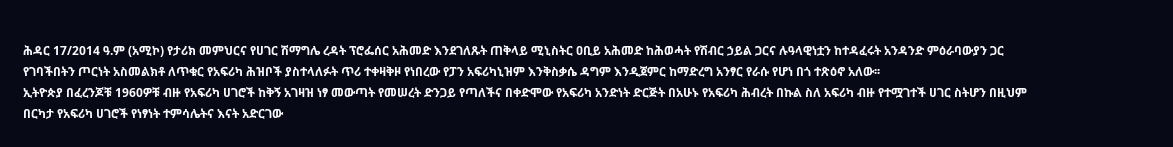ሕዳር 17/2014 ዓ.ም (አሚኮ) የታሪክ መምህርና የሀገር ሽማግሌ ረዳት ፕሮፌሰር አሕመድ እንደገለጹት ጠቅላይ ሚኒስትር ዐቢይ አሕመድ ከሕወሓት የሽብር ኃይል ጋርና ሉዓላዊነቷን ከተዳፈሩት አንዳንድ ምዕራባውያን ጋር የገባችበትን ጦርነት አስመልክቶ ለጥቁር የአፍሪካ ሕዝቦች ያስተላለፉት ጥሪ ተቀዛቅዞ የነበረው የፓን አፍሪካኒዝም እንቅስቃሴ ዳግም እንዲጀምር ከማድረግ አንፃር የራሱ የሆነ በጎ ተጽዕኖ አለው፡፡
ኢትዮጵያ በፈረንጆቹ 1960ዎቹ ብዙ የአፍሪካ ሀገሮች ከቅኝ አገዛዝ ነፃ መውጣት የመሠረት ድንጋይ የጣለችና በቀድሞው የአፍሪካ አንድነት ድርጅት በአሁኑ የአፍሪካ ሕብረት በኩል ስለ አፍሪካ ብዙ የተሟገተች ሀገር ስትሆን በዚህም በርካታ የአፍሪካ ሀገሮች የነፃነት ተምሳሌትና እናት አድርገው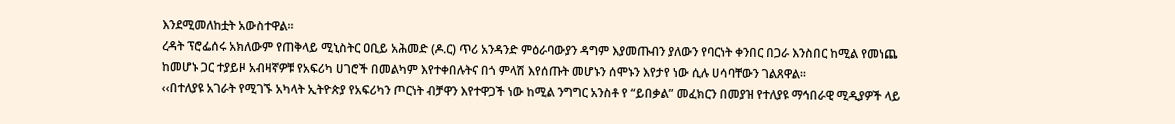እንደሚመለከቷት አውስተዋል፡፡
ረዳት ፕሮፌሰሩ አክለውም የጠቅላይ ሚኒስትር ዐቢይ አሕመድ (ዶ.ር) ጥሪ አንዳንድ ምዕራባውያን ዳግም እያመጡብን ያለውን የባርነት ቀንበር በጋራ እንስበር ከሚል የመነጨ ከመሆኑ ጋር ተያይዞ አብዛኛዎቹ የአፍሪካ ሀገሮች በመልካም እየተቀበሉትና በጎ ምላሽ እየሰጡት መሆኑን ሰሞኑን እየታየ ነው ሲሉ ሀሳባቸውን ገልጸዋል፡፡
‹‹በተለያዩ አገራት የሚገኙ አካላት ኢትዮጵያ የአፍሪካን ጦርነት ብቻዋን እየተዋጋች ነው ከሚል ንግግር አንስቶ የ “ይበቃል” መፈክርን በመያዝ የተለያዩ ማኅበራዊ ሚዲያዎች ላይ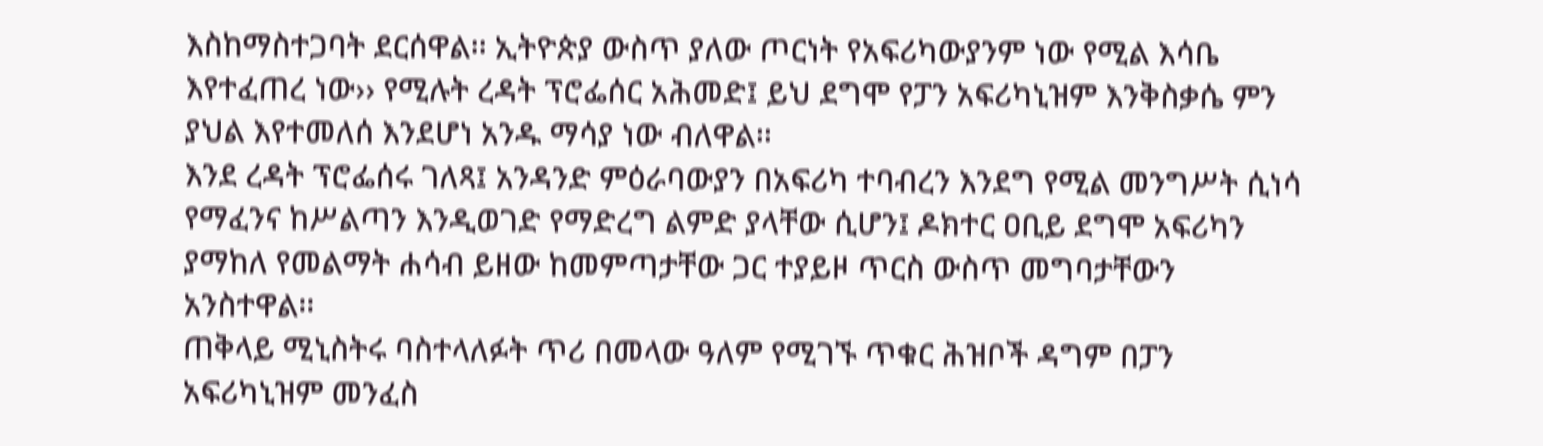እስከማስተጋባት ደርሰዋል፡፡ ኢትዮጵያ ውስጥ ያለው ጦርነት የአፍሪካውያንም ነው የሚል እሳቤ እየተፈጠረ ነው›› የሚሉት ረዳት ፕሮፌሰር አሕመድ፤ ይህ ደግሞ የፓን አፍሪካኒዝም እንቅስቃሴ ምን ያህል እየተመለሰ እንደሆነ አንዱ ማሳያ ነው ብለዋል፡፡
እንደ ረዳት ፕሮፌሰሩ ገለጻ፤ አንዳንድ ምዕራባውያን በአፍሪካ ተባብረን እንደግ የሚል መንግሥት ሲነሳ የማፈንና ከሥልጣን እንዲወገድ የማድረግ ልምድ ያላቸው ሲሆን፤ ዶክተር ዐቢይ ደግሞ አፍሪካን ያማከለ የመልማት ሐሳብ ይዘው ከመምጣታቸው ጋር ተያይዞ ጥርስ ውስጥ መግባታቸውን አንስተዋል፡፡
ጠቅላይ ሚኒስትሩ ባስተላለፉት ጥሪ በመላው ዓለም የሚገኙ ጥቁር ሕዝቦች ዳግም በፓን አፍሪካኒዝም መንፈስ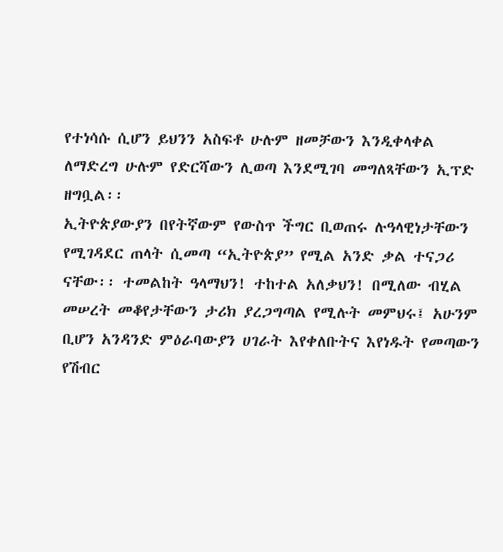የተነሳሱ ሲሆን ይህንን አስፍቶ ሁሉም ዘመቻውን እንዲቀላቀል ለማድረግ ሁሉም የድርሻውን ሊወጣ እንደሚገባ መግለጻቸውን ኢፕድ ዘግቧል፡፡
ኢትዮጵያውያን በየትኛውም የውስጥ ችግር ቢወጠሩ ሉዓላዊነታቸውን የሚገዳደር ጠላት ሲመጣ “ኢትዮጵያ” የሚል አንድ ቃል ተናጋሪ ናቸው፡፡ ተመልከት ዓላማህን! ተከተል አለቃህን! በሚለው ብሂል መሠረት መቆየታቸውን ታሪክ ያረጋግጣል የሚሉት መምህሩ፤ አሁንም ቢሆን አንዳንድ ምዕራባውያን ሀገራት እየቀለቡትና እየነዱት የመጣውን የሽብር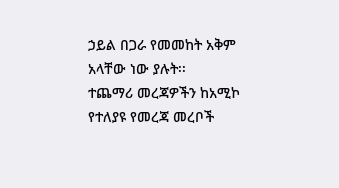ኃይል በጋራ የመመከት አቅም አላቸው ነው ያሉት፡፡
ተጨማሪ መረጃዎችን ከአሚኮ የተለያዩ የመረጃ መረቦች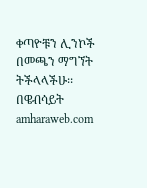ቀጣዮቹን ሊንኮች በመጫን ማግኘት ትችላላችሁ፡፡
በዌብሳይት amharaweb.com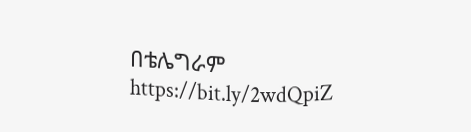በቴሌግራም https://bit.ly/2wdQpiZ